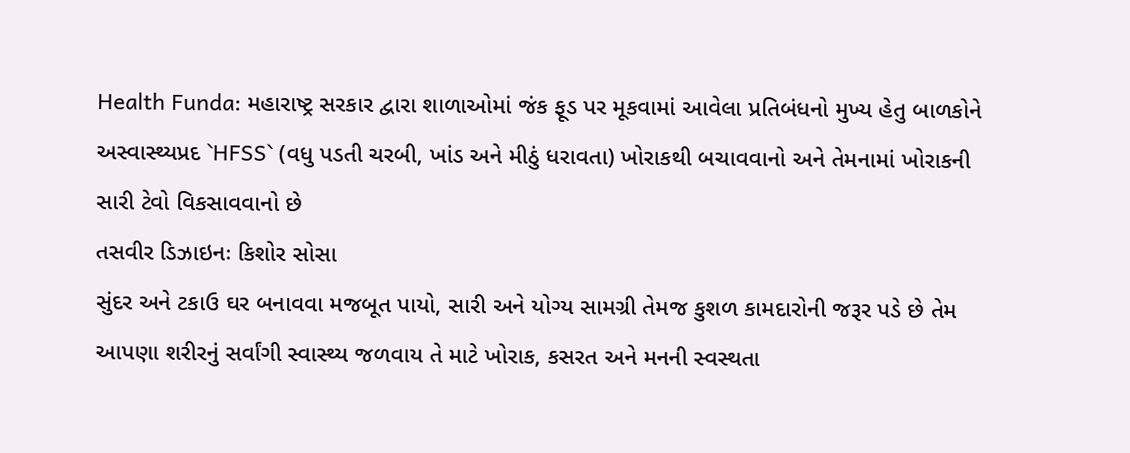Health Funda: મહારાષ્ટ્ર સરકાર દ્વારા શાળાઓમાં જંક ફૂડ પર મૂકવામાં આવેલા પ્રતિબંધનો મુખ્ય હેતુ બાળકોને અસ્વાસ્થ્યપ્રદ `HFSS` (વધુ પડતી ચરબી, ખાંડ અને મીઠું ધરાવતા) ખોરાકથી બચાવવાનો અને તેમનામાં ખોરાકની સારી ટેવો વિકસાવવાનો છે
તસવીર ડિઝાઇનઃ કિશોર સોસા
સુંદર અને ટકાઉ ઘર બનાવવા મજબૂત પાયો, સારી અને યોગ્ય સામગ્રી તેમજ કુશળ કામદારોની જરૂર પડે છે તેમ આપણા શરીરનું સર્વાંગી સ્વાસ્થ્ય જળવાય તે માટે ખોરાક, કસરત અને મનની સ્વસ્થતા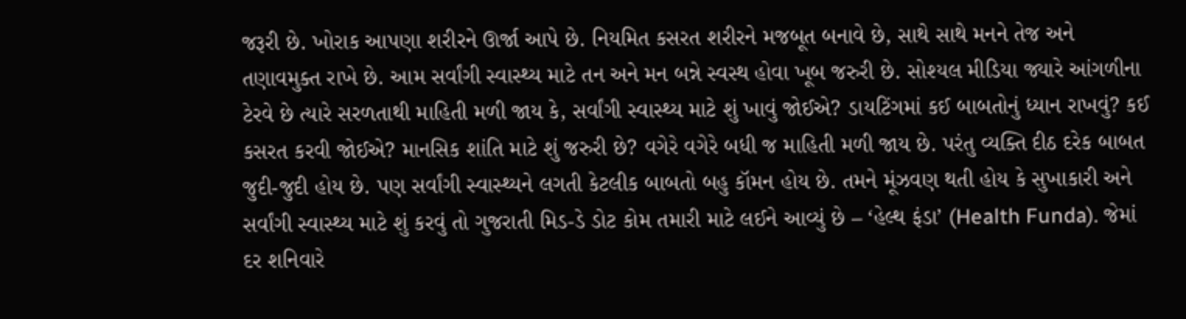જરૂરી છે. ખોરાક આપણા શરીરને ઊર્જા આપે છે. નિયમિત કસરત શરીરને મજબૂત બનાવે છે, સાથે સાથે મનને તેજ અને તણાવમુક્ત રાખે છે. આમ સર્વાંગી સ્વાસ્થ્ય માટે તન અને મન બન્ને સ્વસ્થ હોવા ખૂબ જરુરી છે. સોશ્યલ મીડિયા જ્યારે આંગળીના ટેરવે છે ત્યારે સરળતાથી માહિતી મળી જાય કે, સર્વાંગી સ્વાસ્થ્ય માટે શું ખાવું જોઈએ? ડાયટિંગમાં કઈ બાબતોનું ધ્યાન રાખવું? કઈ કસરત કરવી જોઈએ? માનસિક શાંતિ માટે શું જરુરી છે? વગેરે વગેરે બધી જ માહિતી મળી જાય છે. પરંતુ વ્યક્તિ દીઠ દરેક બાબત જુદી-જુદી હોય છે. પણ સર્વાંગી સ્વાસ્થ્યને લગતી કેટલીક બાબતો બહુ કૉમન હોય છે. તમને મૂંઝવણ થતી હોય કે સુખાકારી અને સર્વાંગી સ્વાસ્થ્ય માટે શું કરવું તો ગુજરાતી મિડ-ડે ડોટ કોમ તમારી માટે લઈને આવ્યું છે – ‘હેલ્થ ફંડા’ (Health Funda). જેમાં દર શનિવારે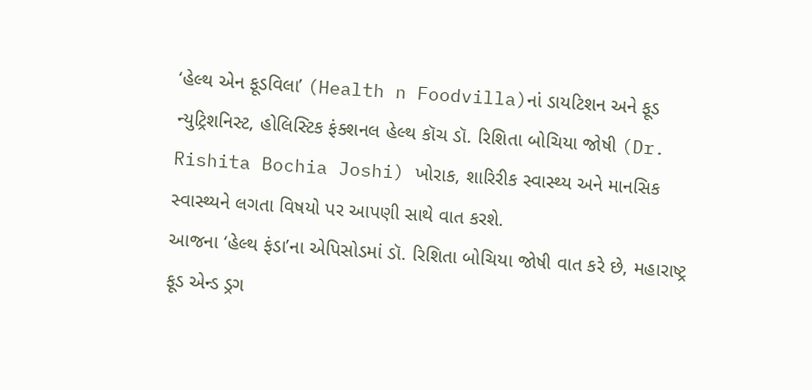‘હેલ્થ એન ફૂડવિલા’ (Health n Foodvilla)નાં ડાયટિશન અને ફૂડ ન્યુટ્રિશનિસ્ટ, હોલિસ્ટિક ફંક્શનલ હેલ્થ કૉચ ડૉ. રિશિતા બોચિયા જોષી (Dr. Rishita Bochia Joshi) ખોરાક, શારિરીક સ્વાસ્થ્ય અને માનસિક સ્વાસ્થ્યને લગતા વિષયો પર આપણી સાથે વાત કરશે.
આજના ‘હેલ્થ ફંડા’ના એપિસોડમાં ડૉ. રિશિતા બોચિયા જોષી વાત કરે છે, મહારાષ્ટ્ર ફૂડ એન્ડ ડ્રગ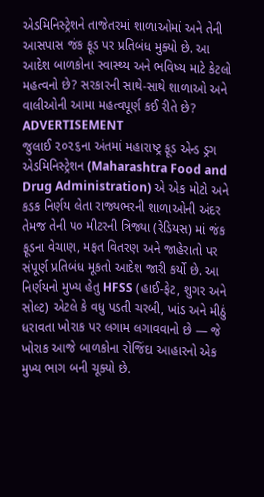એડમિનિસ્ટ્રેશને તાજેતરમાં શાળાઓમાં અને તેની આસપાસ જંક ફૂડ પર પ્રતિબંધ મુક્યો છે. આ આદેશ બાળકોના સ્વાસ્થ્ય અને ભવિષ્ય માટે કેટલો મહત્વનો છે? સરકારની સાથે-સાથે શાળાઓ અને વાલીઓની આમા મહત્વપૂર્ણ કઈ રીતે છે?
ADVERTISEMENT
જુલાઈ ૨૦૨૬ના અંતમાં મહારાષ્ટ્ર ફૂડ એન્ડ ડ્રગ એડમિનિસ્ટ્રેશન (Maharashtra Food and Drug Administration) એ એક મોટો અને કડક નિર્ણય લેતા રાજ્યભરની શાળાઓની અંદર તેમજ તેની ૫૦ મીટરની ત્રિજ્યા (રેડિયસ) માં જંક ફૂડના વેચાણ, મફત વિતરણ અને જાહેરાતો પર સંપૂર્ણ પ્રતિબંધ મૂકતો આદેશ જારી કર્યો છે. આ નિર્ણયનો મુખ્ય હેતુ HFSS (હાઈ-ફેટ, શુગર અને સોલ્ટ) એટલે કે વધુ પડતી ચરબી, ખાંડ અને મીઠું ધરાવતા ખોરાક પર લગામ લગાવવાનો છે — જે ખોરાક આજે બાળકોના રોજિંદા આહારનો એક મુખ્ય ભાગ બની ચૂક્યો છે.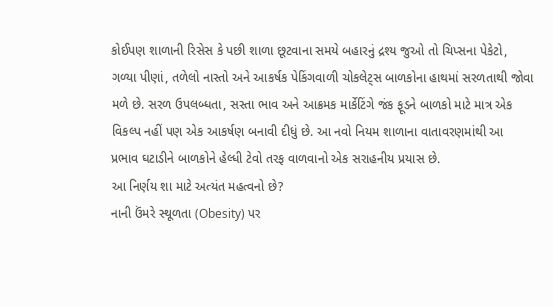કોઈપણ શાળાની રિસેસ કે પછી શાળા છૂટવાના સમયે બહારનું દ્રશ્ય જુઓ તો ચિપ્સના પેકેટો, ગળ્યા પીણાં, તળેલો નાસ્તો અને આકર્ષક પેકિંગવાળી ચોકલેટ્સ બાળકોના હાથમાં સરળતાથી જોવા મળે છે. સરળ ઉપલબ્ધતા, સસ્તા ભાવ અને આક્રમક માર્કેટિંગે જંક ફૂડને બાળકો માટે માત્ર એક વિકલ્પ નહીં પણ એક આકર્ષણ બનાવી દીધું છે. આ નવો નિયમ શાળાના વાતાવરણમાંથી આ પ્રભાવ ઘટાડીને બાળકોને હેલ્ધી ટેવો તરફ વાળવાનો એક સરાહનીય પ્રયાસ છે.
આ નિર્ણય શા માટે અત્યંત મહત્વનો છે?
નાની ઉંમરે સ્થૂળતા (Obesity) પર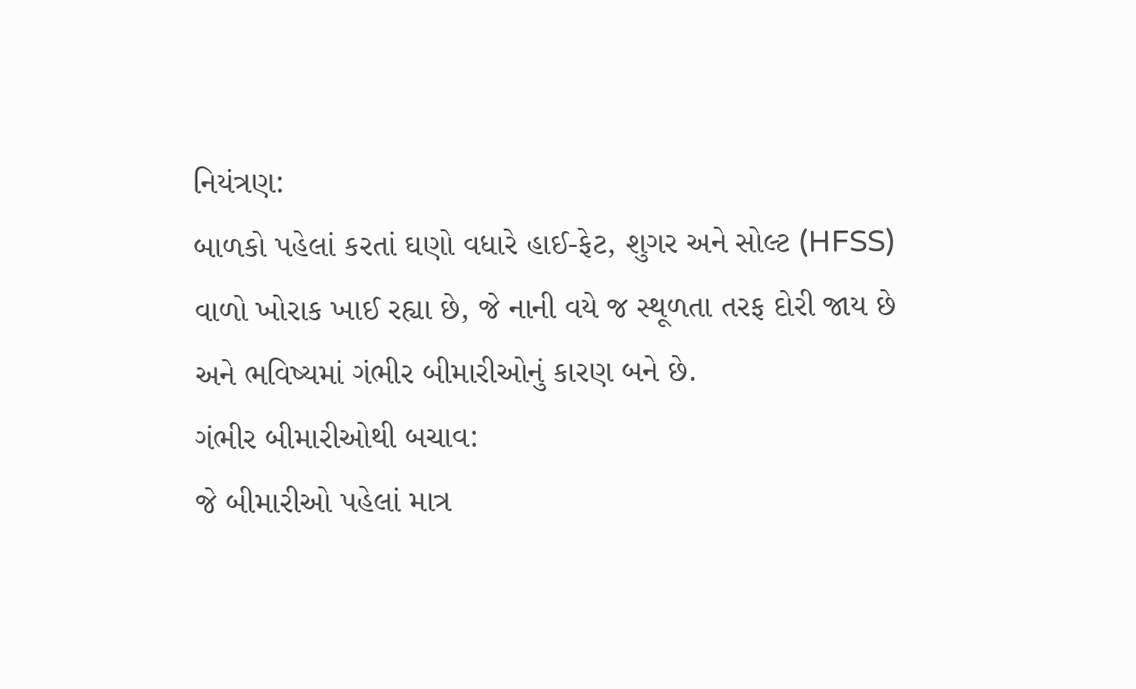નિયંત્રણ:
બાળકો પહેલાં કરતાં ઘણો વધારે હાઈ-ફેટ, શુગર અને સોલ્ટ (HFSS) વાળો ખોરાક ખાઈ રહ્યા છે, જે નાની વયે જ સ્થૂળતા તરફ દોરી જાય છે અને ભવિષ્યમાં ગંભીર બીમારીઓનું કારણ બને છે.
ગંભીર બીમારીઓથી બચાવ:
જે બીમારીઓ પહેલાં માત્ર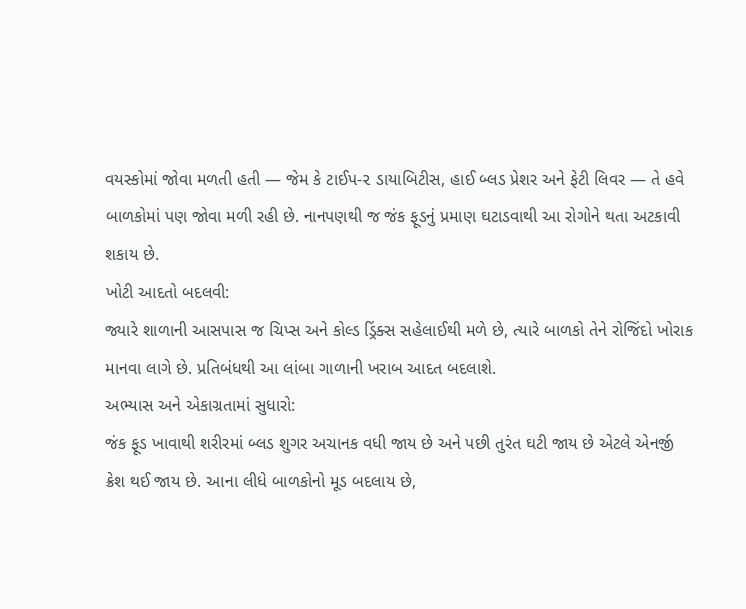વયસ્કોમાં જોવા મળતી હતી — જેમ કે ટાઈપ-૨ ડાયાબિટીસ, હાઈ બ્લડ પ્રેશર અને ફેટી લિવર — તે હવે બાળકોમાં પણ જોવા મળી રહી છે. નાનપણથી જ જંક ફૂડનું પ્રમાણ ઘટાડવાથી આ રોગોને થતા અટકાવી શકાય છે.
ખોટી આદતો બદલવી:
જ્યારે શાળાની આસપાસ જ ચિપ્સ અને કોલ્ડ ડ્રિંક્સ સહેલાઈથી મળે છે, ત્યારે બાળકો તેને રોજિંદો ખોરાક માનવા લાગે છે. પ્રતિબંધથી આ લાંબા ગાળાની ખરાબ આદત બદલાશે.
અભ્યાસ અને એકાગ્રતામાં સુધારો:
જંક ફૂડ ખાવાથી શરીરમાં બ્લડ શુગર અચાનક વધી જાય છે અને પછી તુરંત ઘટી જાય છે એટલે એનર્જી ક્રેશ થઈ જાય છે. આના લીધે બાળકોનો મૂડ બદલાય છે,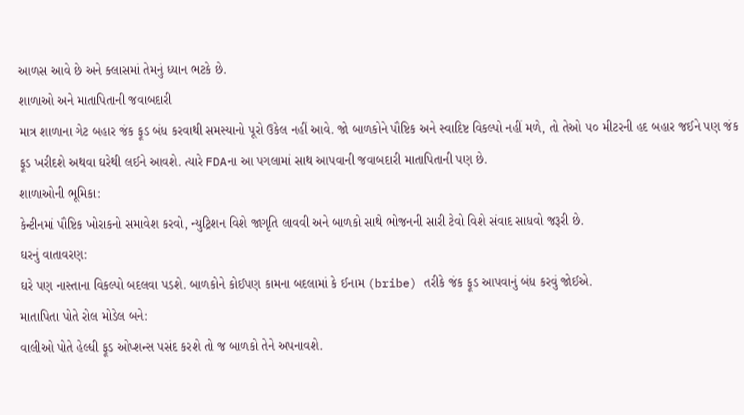આળસ આવે છે અને ક્લાસમાં તેમનું ધ્યાન ભટકે છે.
શાળાઓ અને માતાપિતાની જવાબદારી
માત્ર શાળાના ગેટ બહાર જંક ફૂડ બંધ કરવાથી સમસ્યાનો પૂરો ઉકેલ નહીં આવે. જો બાળકોને પૌષ્ટિક અને સ્વાદિષ્ટ વિકલ્પો નહીં મળે, તો તેઓ ૫૦ મીટરની હદ બહાર જઈને પણ જંક ફૂડ ખરીદશે અથવા ઘરેથી લઈને આવશે. ત્યારે FDAના આ પગલામાં સાથ આપવાની જવાબદારી માતાપિતાની પણ છે.
શાળાઓની ભૂમિકા:
કેન્ટીનમાં પૌષ્ટિક ખોરાકનો સમાવેશ કરવો, ન્યુટ્રિશન વિશે જાગૃતિ લાવવી અને બાળકો સાથે ભોજનની સારી ટેવો વિશે સંવાદ સાધવો જરૂરી છે.
ઘરનું વાતાવરણ:
ઘરે પણ નાસ્તાના વિકલ્પો બદલવા પડશે. બાળકોને કોઈપણ કામના બદલામાં કે ઈનામ (bribe) તરીકે જંક ફૂડ આપવાનું બંધ કરવું જોઈએ.
માતાપિતા પોતે રોલ મોડેલ બને:
વાલીઓ પોતે હેલ્ધી ફૂડ ઓપ્શન્સ પસંદ કરશે તો જ બાળકો તેને અપનાવશે.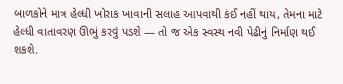બાળકોને માત્ર હેલ્ધી ખોરાક ખાવાની સલાહ આપવાથી કંઈ નહીં થાય, તેમના માટે હેલ્ધી વાતાવરણ ઊભું કરવું પડશે — તો જ એક સ્વસ્થ નવી પેઢીનું નિર્માણ થઈ શકશે.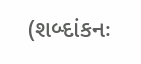(શબ્દાંકનઃ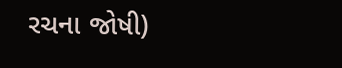રચના જોષી)